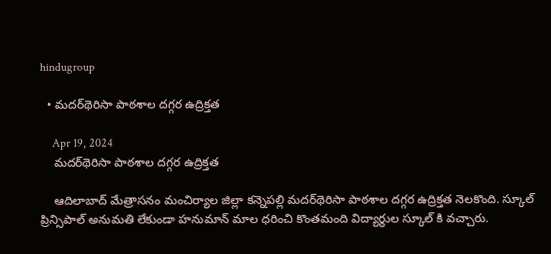hindugroup

  • మదర్‌థెరిసా పాఠశాల దగ్గర ఉద్రిక్తత

    Apr 19, 2024
    మదర్‌థెరిసా పాఠశాల దగ్గర ఉద్రిక్తత

    ఆదిలాబాద్ మేత్రాసనం మంచిర్యాల జిల్లా కన్నెపల్లి మదర్‌థెరిసా పాఠశాల దగ్గర ఉద్రిక్తత నెలకొంది. స్కూల్ ప్రిన్సిపాల్ అనుమతి లేకుండా హనుమాన్ మాల ధరించి కొంతమంది విద్యార్థుల స్కూల్ కి వచ్చారు.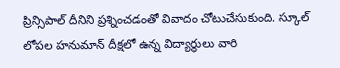ప్రిన్సిపాల్ దీనిని ప్రశ్నించడంతో వివాదం చోటుచేసుకుంది. స్కూల్‌ లోపల హనుమాన్‌ దీక్షలో ఉన్న విద్యార్థులు వారి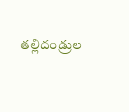తల్లిదండ్రుల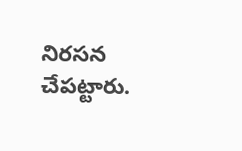నిరసన చేపట్టారు.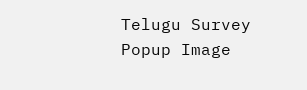Telugu Survey Popup Image